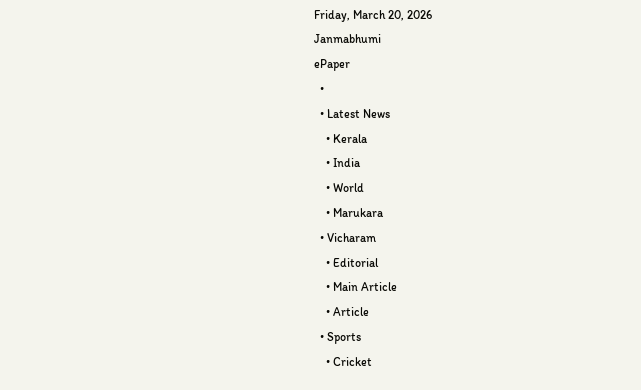Friday, March 20, 2026
Janmabhumi
ePaper
  •
  • Latest News
    • Kerala
    • India
    • World
    • Marukara
  • Vicharam
    • Editorial
    • Main Article
    • Article
  • Sports
    • Cricket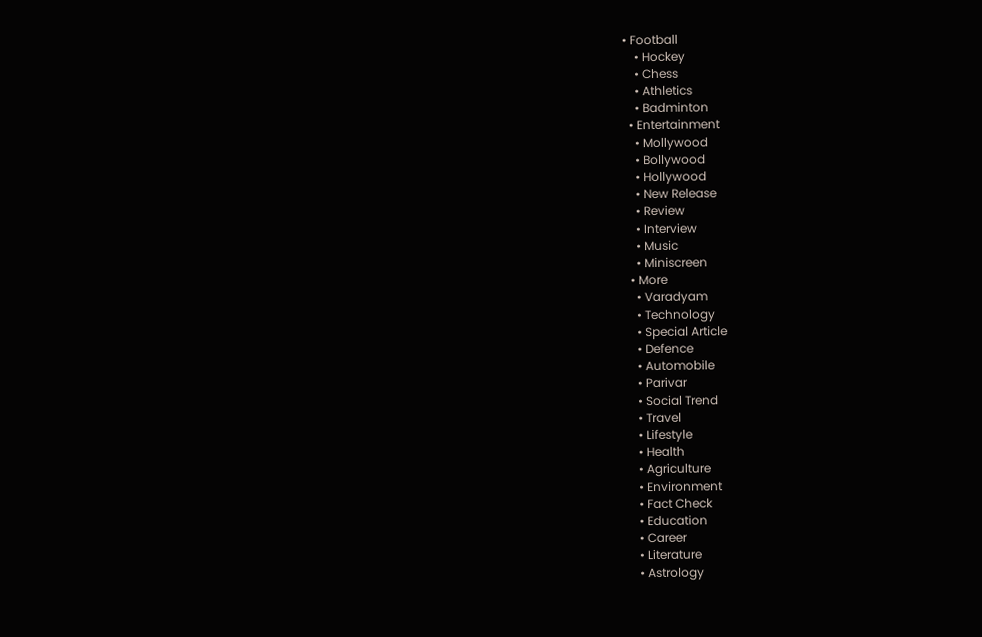• Football
    • Hockey
    • Chess
    • Athletics
    • Badminton
  • Entertainment
    • Mollywood
    • Bollywood
    • Hollywood
    • New Release
    • Review
    • Interview
    • Music
    • Miniscreen
  • More
    • Varadyam
    • Technology
    • Special Article
    • Defence
    • Automobile
    • Parivar
    • Social Trend
    • Travel
    • Lifestyle
    • Health
    • Agriculture
    • Environment
    • Fact Check
    • Education
    • Career
    • Literature
    • Astrology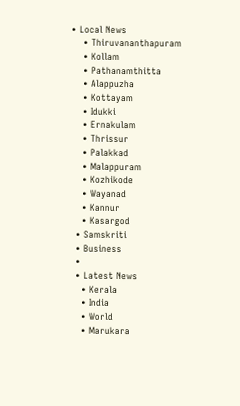• Local News
    • Thiruvananthapuram
    • Kollam
    • Pathanamthitta
    • Alappuzha
    • Kottayam
    • Idukki
    • Ernakulam
    • Thrissur
    • Palakkad
    • Malappuram
    • Kozhikode
    • Wayanad
    • Kannur
    • Kasargod
  • Samskriti
  • Business
  •
  • Latest News
    • Kerala
    • India
    • World
    • Marukara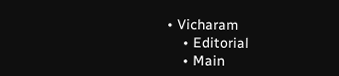• Vicharam
    • Editorial
    • Main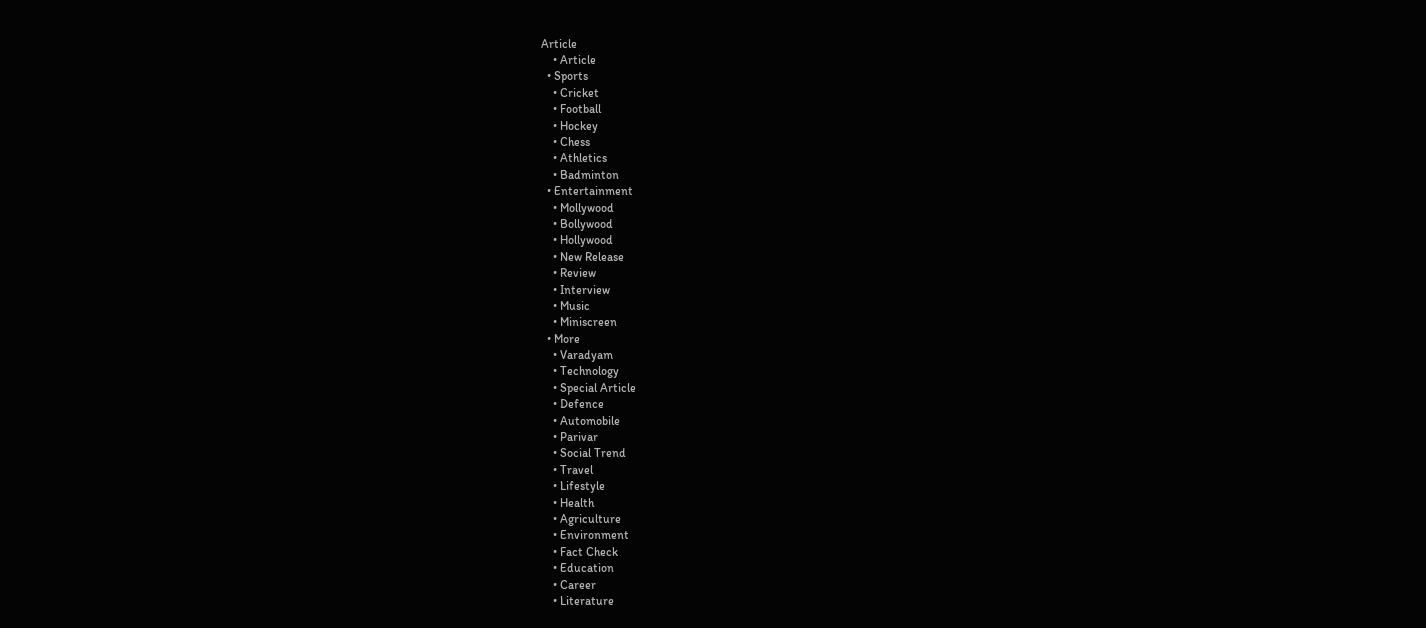Article
    • Article
  • Sports
    • Cricket
    • Football
    • Hockey
    • Chess
    • Athletics
    • Badminton
  • Entertainment
    • Mollywood
    • Bollywood
    • Hollywood
    • New Release
    • Review
    • Interview
    • Music
    • Miniscreen
  • More
    • Varadyam
    • Technology
    • Special Article
    • Defence
    • Automobile
    • Parivar
    • Social Trend
    • Travel
    • Lifestyle
    • Health
    • Agriculture
    • Environment
    • Fact Check
    • Education
    • Career
    • Literature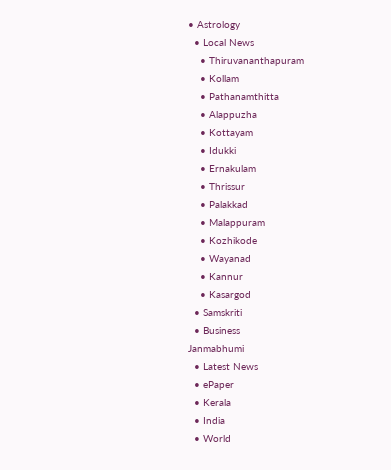• Astrology
  • Local News
    • Thiruvananthapuram
    • Kollam
    • Pathanamthitta
    • Alappuzha
    • Kottayam
    • Idukki
    • Ernakulam
    • Thrissur
    • Palakkad
    • Malappuram
    • Kozhikode
    • Wayanad
    • Kannur
    • Kasargod
  • Samskriti
  • Business
Janmabhumi
  • Latest News
  • ePaper
  • Kerala
  • India
  • World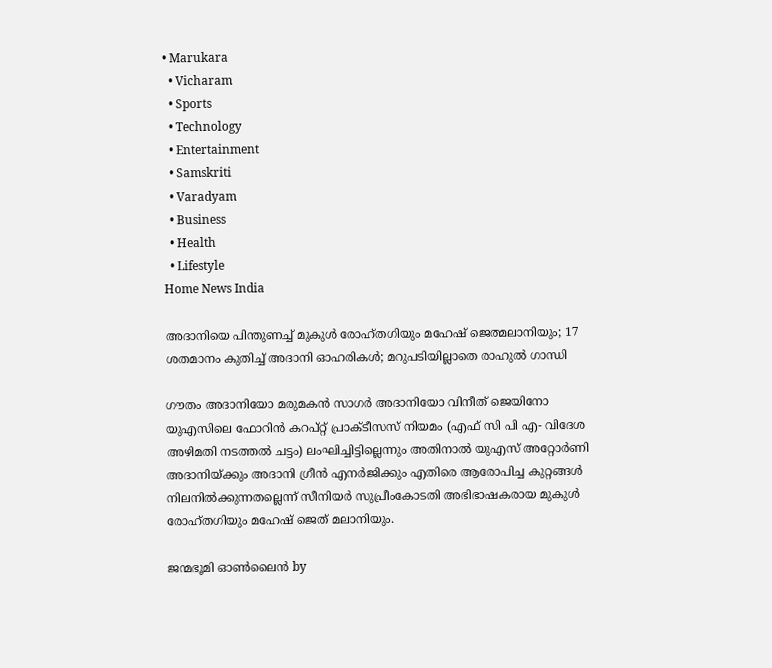• Marukara
  • Vicharam
  • Sports
  • Technology
  • Entertainment
  • Samskriti
  • Varadyam
  • Business
  • Health
  • Lifestyle
Home News India

അദാനിയെ പിന്തുണച്ച് മുകുള്‍ രോഹ്തഗിയും മഹേഷ് ജെത്മലാനിയും; 17 ശതമാനം കുതിച്ച് അദാനി ഓഹരികള്‍; മറുപടിയില്ലാതെ രാഹുല്‍ ഗാന്ധി

ഗൗതം അദാനിയോ മരുമകന്‍ സാഗര്‍ അദാനിയോ വിനീത് ജെയിനോ യുഎസിലെ ഫോറിന്‍ കറപ്റ്റ് പ്രാക്ടീസസ് നിയമം (എഫ് സി പി എ- വിദേശ അഴിമതി നടത്തല്‍ ചട്ടം) ലംഘിച്ചിട്ടില്ലെന്നും അതിനാല്‍ യുഎസ് അറ്റോര്‍ണി അദാനിയ്‌ക്കും അദാനി ഗ്രീന്‍ എനര്‍ജിക്കും എതിരെ ആരോപിച്ച കുറ്റങ്ങള്‍ നിലനില്‍ക്കുന്നതല്ലെന്ന് സീനിയര്‍ സുപ്രീംകോടതി അഭിഭാഷകരായ മുകുള്‍ രോഹ്തഗിയും മഹേഷ് ജെത് മലാനിയും.

ജന്മഭൂമി ഓണ്‍ലൈന്‍ by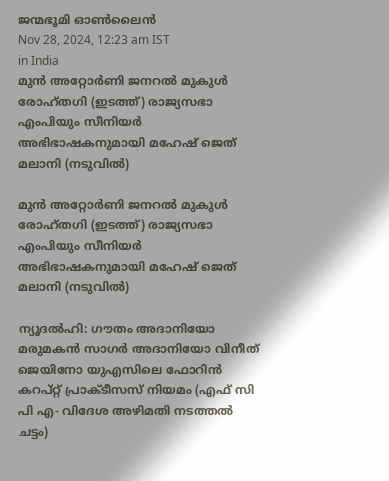ജന്മഭൂമി ഓണ്‍ലൈന്‍
Nov 28, 2024, 12:23 am IST
in India
മുന്‍ അറ്റോര്‍ണി ജനറല്‍ മുകുള്‍ രോഹ്തഗി (ഇടത്ത്) രാജ്യസഭാ എംപിയും സീനിയര്‍ അഭിഭാഷകനുമായി മഹേഷ് ജെത് മലാനി (നടുവില്‍)

മുന്‍ അറ്റോര്‍ണി ജനറല്‍ മുകുള്‍ രോഹ്തഗി (ഇടത്ത്) രാജ്യസഭാ എംപിയും സീനിയര്‍ അഭിഭാഷകനുമായി മഹേഷ് ജെത് മലാനി (നടുവില്‍)

ന്യൂദല്‍ഹി: ഗൗതം അദാനിയോ മരുമകന്‍ സാഗര്‍ അദാനിയോ വിനീത് ജെയിനോ യുഎസിലെ ഫോറിന്‍ കറപ്റ്റ് പ്രാക്ടീസസ് നിയമം (എഫ് സി പി എ- വിദേശ അഴിമതി നടത്തല്‍ ചട്ടം)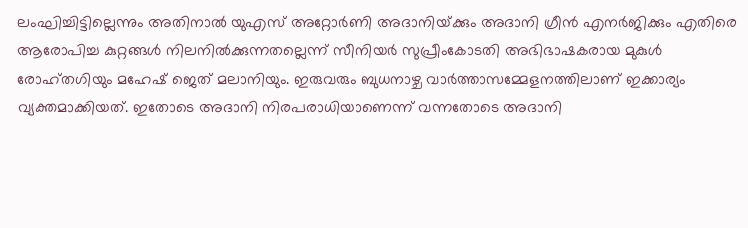ലംഘിച്ചിട്ടില്ലെന്നും അതിനാല്‍ യുഎസ് അറ്റോര്‍ണി അദാനിയ്‌ക്കും അദാനി ഗ്രീന്‍ എനര്‍ജിക്കും എതിരെ ആരോപിച്ച കുറ്റങ്ങള്‍ നിലനില്‍ക്കുന്നതല്ലെന്ന് സീനിയര്‍ സുപ്രീംകോടതി അഭിഭാഷകരായ മുകുള്‍ രോഹ്തഗിയും മഹേഷ് ജെത് മലാനിയും. ഇരുവരും ബുധനാഴ്ച വാര്‍ത്താസമ്മേളനത്തിലാണ് ഇക്കാര്യം വ്യക്തമാക്കിയത്. ഇതോടെ അദാനി നിരപരാധിയാണെന്ന് വന്നതോടെ അദാനി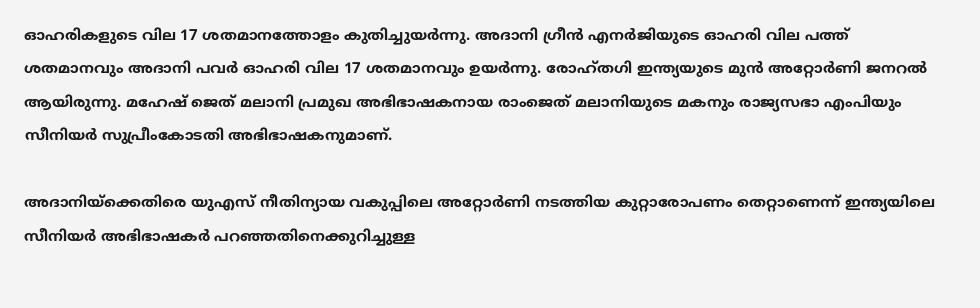ഓഹരികളുടെ വില 17 ശതമാനത്തോളം കുതിച്ചുയര്‍ന്നു. അദാനി ഗ്രീന്‍ എനര്‍ജിയുടെ ഓഹരി വില പത്ത് ശതമാനവും അദാനി പവര്‍ ഓഹരി വില 17 ശതമാനവും ഉയര്‍ന്നു. രോഹ്തഗി ഇന്ത്യയുടെ മുന്‍ അറ്റോര്‍ണി ജനറല്‍ ആയിരുന്നു. മഹേഷ് ജെത് മലാനി പ്രമുഖ അഭിഭാഷകനായ രാംജെത് മലാനിയുടെ മകനും രാജ്യസഭാ എംപിയും സീനിയര്‍ സുപ്രീംകോടതി അഭിഭാഷകനുമാണ്.

അദാനിയ്‌ക്കെതിരെ യുഎസ് നീതിന്യായ വകുപ്പിലെ അറ്റോര്‍ണി നടത്തിയ കുറ്റാരോപണം തെറ്റാണെന്ന് ഇന്ത്യയിലെ സീനിയര്‍ അഭിഭാഷകര്‍ പറഞ്ഞതിനെക്കുറിച്ചുള്ള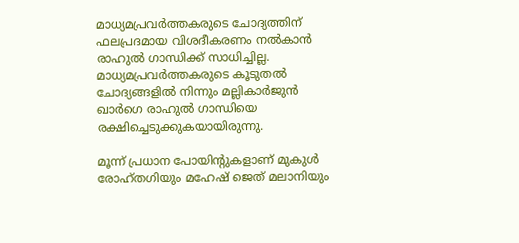മാധ്യമപ്രവര്‍ത്തകരുടെ ചോദ്യത്തിന് ഫലപ്രദമായ വിശദീകരണം നല്‍കാന്‍ രാഹുല്‍ ഗാന്ധിക്ക് സാധിച്ചില്ല. മാധ്യമപ്രവര്‍ത്തകരുടെ കൂടുതല്‍ ചോദ്യങ്ങളില്‍ നിന്നും മല്ലികാര്‍ജുന്‍ ഖാര്‍ഗെ രാഹുല്‍ ഗാന്ധിയെ രക്ഷിച്ചെടുക്കുകയായിരുന്നു.

മൂന്ന് പ്രധാന പോയിന്‍റുകളാണ് മുകുള്‍ രോഹ്തഗിയും മഹേഷ് ജെത് മലാനിയും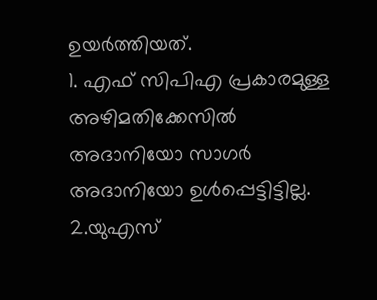ഉയര്‍ത്തിയത്.
1. എഫ് സിപിഎ പ്രകാരമുള്ള അഴിമതിക്കേസില്‍ അദാനിയോ സാഗര്‍ അദാനിയോ ഉള്‍പ്പെട്ടിട്ടില്ല.
2.യുഎസ്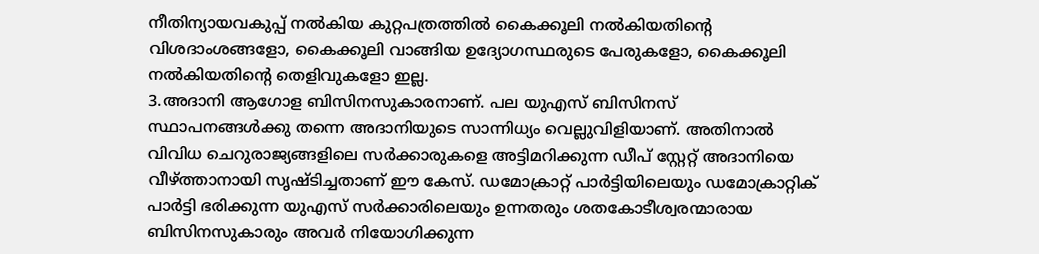നീതിന്യായവകുപ്പ് നല്‍കിയ കുറ്റപത്രത്തില്‍ കൈക്കൂലി നല്‍കിയതിന്റെ വിശദാംശങ്ങളോ, കൈക്കൂലി വാങ്ങിയ ഉദ്യോഗസ്ഥരുടെ പേരുകളോ, കൈക്കൂലി നല്‍കിയതിന്റെ തെളിവുകളോ ഇല്ല.
3.അദാനി ആഗോള ബിസിനസുകാരനാണ്. പല യുഎസ് ബിസിനസ് സ്ഥാപനങ്ങള്‍ക്കു തന്നെ അദാനിയുടെ സാന്നിധ്യം വെല്ലുവിളിയാണ്. അതിനാല്‍ വിവിധ ചെറുരാജ്യങ്ങളിലെ സര്‍ക്കാരുകളെ അട്ടിമറിക്കുന്ന ഡീപ് സ്റ്റേറ്റ് അദാനിയെ വീഴ്‌ത്താനായി സൃഷ്ടിച്ചതാണ് ഈ കേസ്. ഡമോക്രാറ്റ് പാര്‍ട്ടിയിലെയും ഡമോക്രാറ്റിക് പാര്‍ട്ടി ഭരിക്കുന്ന യുഎസ് സര്‍ക്കാരിലെയും ഉന്നതരും ശതകോടീശ്വരന്മാരായ ബിസിനസുകാരും അവര്‍ നിയോഗിക്കുന്ന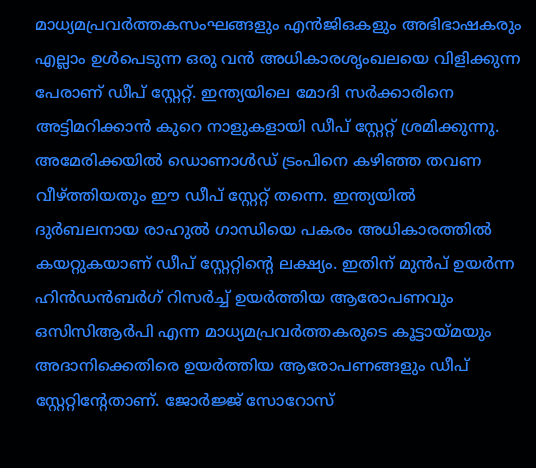മാധ്യമപ്രവര്‍ത്തകസംഘങ്ങളും എന്‍ജിഒകളും അഭിഭാഷകരും എല്ലാം ഉള്‍പെടുന്ന ഒരു വന്‍ അധികാരശൃംഖലയെ വിളിക്കുന്ന പേരാണ് ഡീപ് സ്റ്റേറ്റ്. ഇന്ത്യയിലെ മോദി സര്‍ക്കാരിനെ അട്ടിമറിക്കാന്‍ കുറെ നാളുകളായി ഡീപ് സ്റ്റേറ്റ് ശ്രമിക്കുന്നു. അമേരിക്കയില്‍ ഡൊണാള്‍ഡ് ട്രംപിനെ കഴിഞ്ഞ തവണ വീഴ്‌ത്തിയതും ഈ ഡീപ് സ്റ്റേറ്റ് തന്നെ. ഇന്ത്യയില്‍ ദുര്‍ബലനായ രാഹുല്‍ ഗാന്ധിയെ പകരം അധികാരത്തില്‍ കയറ്റുകയാണ് ഡീപ് സ്റ്റേറ്റിന്റെ ലക്ഷ്യം. ഇതിന് മുന്‍പ് ഉയര്‍ന്ന ഹിന്‍ഡന്‍ബര്‍ഗ് റിസര്‍ച്ച് ഉയര്‍ത്തിയ ആരോപണവും ഒസിസിആര്‍പി എന്ന മാധ്യമപ്രവര്‍ത്തകരുടെ കൂട്ടായ്‌മയും അദാനിക്കെതിരെ ഉയര്‍ത്തിയ ആരോപണങ്ങളും ഡീപ് സ്റ്റേറ്റിന്‍റേതാണ്. ജോര്‍ജ്ജ് സോറോസ്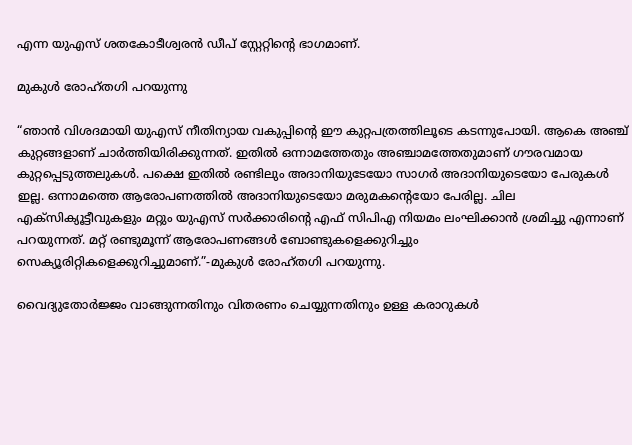എന്ന യുഎസ് ശതകോടീശ്വരന്‍ ഡീപ് സ്റ്റേറ്റിന്റെ ഭാഗമാണ്.

മുകുള്‍ രോഹ്തഗി പറയുന്നു

“ഞാന്‍ വിശദമായി യുഎസ് നീതിന്യായ വകുപ്പിന്റെ ഈ കുറ്റപത്രത്തിലൂടെ കടന്നുപോയി. ആകെ അഞ്ച് കുറ്റങ്ങളാണ് ചാര്‍ത്തിയിരിക്കുന്നത്. ഇതില്‍ ഒന്നാമത്തേതും അഞ്ചാമത്തേതുമാണ് ഗൗരവമായ കുറ്റപ്പെടുത്തലുകള്‍. പക്ഷെ ഇതില്‍ രണ്ടിലും അദാനിയുടേയോ സാഗര്‍ അദാനിയുടെയോ പേരുകള്‍ ഇല്ല. ഒന്നാമത്തെ ആരോപണത്തില്‍ അദാനിയുടെയോ മരുമകന്റെയോ പേരില്ല. ചില എക്സിക്യൂട്ടീവുകളും മറ്റും യുഎസ് സര്‍ക്കാരിന്റെ എഫ് സിപിഎ നിയമം ലംഘിക്കാന്‍ ശ്രമിച്ചു എന്നാണ് പറയുന്നത്. മറ്റ് രണ്ടുമൂന്ന് ആരോപണങ്ങള്‍ ബോണ്ടുകളെക്കുറിച്ചും സെക്യൂരിറ്റികളെക്കുറിച്ചുമാണ്.”-മുകുള്‍ രോഹ്തഗി പറയുന്നു.

വൈദ്യുതോര്‍ജ്ജം വാങ്ങുന്നതിനും വിതരണം ചെയ്യുന്നതിനും ഉള്ള കരാറുകള്‍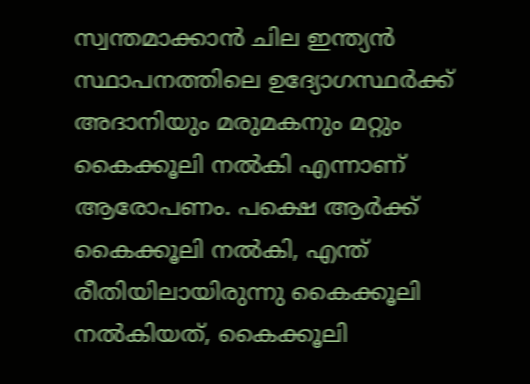സ്വന്തമാക്കാന്‍ ചില ഇന്ത്യന്‍ സ്ഥാപനത്തിലെ ഉദ്യോഗസ്ഥര്‍ക്ക് അദാനിയും മരുമകനും മറ്റും കൈക്കൂലി നല്‍കി എന്നാണ് ആരോപണം. പക്ഷെ ആര്‍ക്ക് കൈക്കൂലി നല്‍കി, എന്ത് രീതിയിലായിരുന്നു കൈക്കൂലി നല്‍കിയത്, കൈക്കൂലി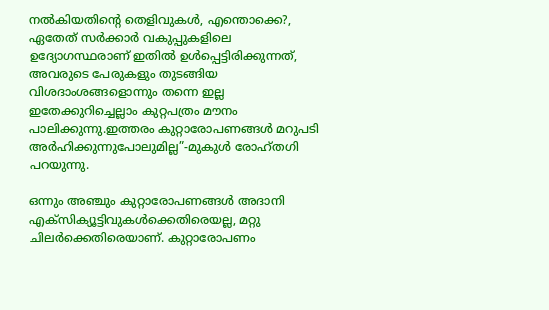നല്‍കിയതിന്റെ തെളിവുകള്‍, എന്തൊക്കെ?, ഏതേത് സര്‍ക്കാര്‍ വകുപ്പുകളിലെ ഉദ്യോഗസ്ഥരാണ് ഇതില്‍ ഉള്‍പ്പെട്ടിരിക്കുന്നത്, അവരുടെ പേരുകളും തുടങ്ങിയ വിശദാംശങ്ങളൊന്നും തന്നെ ഇല്ല ഇതേക്കുറിച്ചെല്ലാം കുറ്റപത്രം മൗനം പാലിക്കുന്നു.ഇത്തരം കുറ്റാരോപണങ്ങള്‍ മറുപടി അര്‍ഹിക്കുന്നുപോലുമില്ല”-മുകുള്‍ രോഹ്തഗി പറയുന്നു.

ഒന്നും അഞ്ചും കുറ്റാരോപണങ്ങള്‍ അദാനി എക്സിക്യൂട്ടിവുകള്‍ക്കെതിരെയല്ല, മറ്റു ചിലര്‍ക്കെതിരെയാണ്. കുറ്റാരോപണം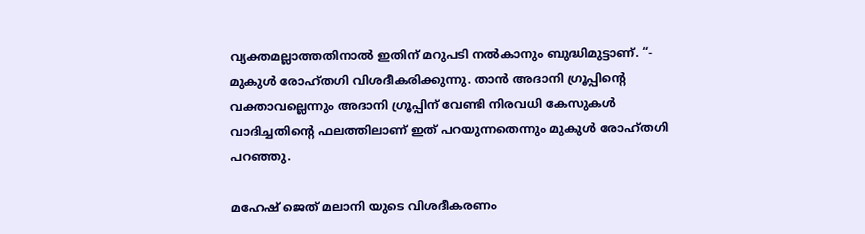വ്യക്തമല്ലാത്തതിനാല്‍ ഇതിന് മറുപടി നല്‍കാനും ബുദ്ധിമുട്ടാണ്. “- മുകുള്‍ രോഹ്തഗി വിശദീകരിക്കുന്നു. താന്‍ അദാനി ഗ്രൂപ്പിന്റെ വക്താവല്ലെന്നും അദാനി ഗ്രൂപ്പിന് വേണ്ടി നിരവധി കേസുകള്‍ വാദിച്ചതിന്റെ ഫലത്തിലാണ് ഇത് പറയുന്നതെന്നും മുകുള്‍ രോഹ്തഗി പറഞ്ഞു.

മഹേഷ് ജെത് മലാനി യുടെ വിശദീകരണം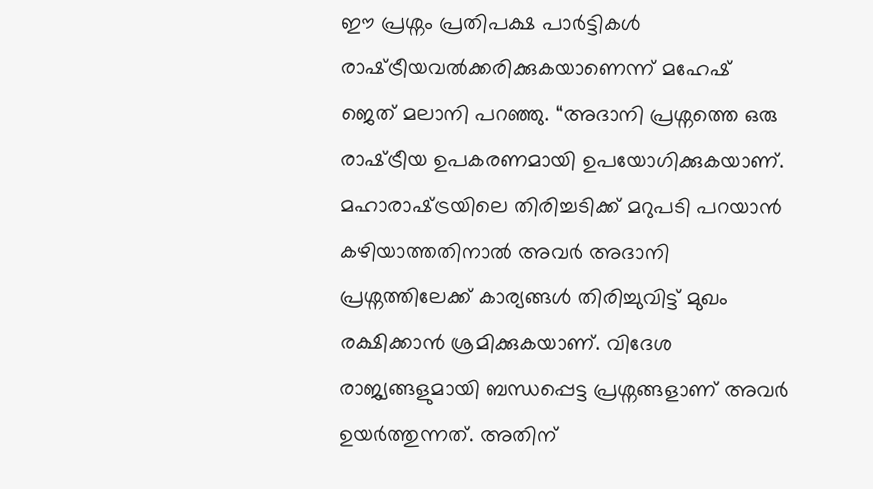ഈ പ്രശ്നം പ്രതിപക്ഷ പാര്‍ട്ടികള്‍ രാഷ്‌ട്രീയവല്‍ക്കരിക്കുകയാണെന്ന് മഹേഷ് ജെത് മലാനി പറഞ്ഞു. “അദാനി പ്രശ്നത്തെ ഒരു രാഷ്‌ട്രീയ ഉപകരണമായി ഉപയോഗിക്കുകയാണ്. മഹാരാഷ്‌ട്രയിലെ തിരിച്ചടിക്ക് മറുപടി പറയാന്‍ കഴിയാത്തതിനാല്‍ അവര്‍ അദാനി പ്രശ്നത്തിലേക്ക് കാര്യങ്ങള്‍ തിരിച്ചുവിട്ട് മുഖം രക്ഷിക്കാന്‍ ശ്രമിക്കുകയാണ്. വിദേശ രാജ്യങ്ങളുമായി ബന്ധപ്പെട്ട പ്രശ്നങ്ങളാണ് അവര്‍ ഉയര്‍ത്തുന്നത്. അതിന്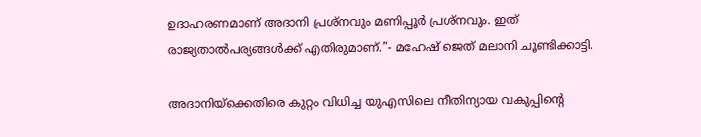ഉദാഹരണമാണ് അദാനി പ്രശ്നവും മണിപ്പൂര്‍ പ്രശ്നവും. ഇത് രാജ്യതാല്‍പര്യങ്ങള്‍ക്ക് എതിരുമാണ്.”- മഹേഷ് ജെത് മലാനി ചൂണ്ടിക്കാട്ടി.

അദാനിയ്‌ക്കെതിരെ കുറ്റം വിധിച്ച യുഎസിലെ നീതിന്യായ വകുപ്പിന്റെ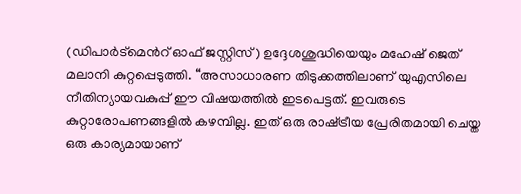(ഡിപാര്‍ട്മെന്‍റ് ഓഫ് ജസ്റ്റിസ്) ഉദ്ദേശശുദ്ധിയെയും മഹേഷ് ജെത് മലാനി കുറ്റപ്പെടുത്തി. “അസാധാരണ തിടുക്കത്തിലാണ് യുഎസിലെ നീതിന്യായവകുപ്പ് ഈ വിഷയത്തില്‍ ഇടപെട്ടത്. ഇവരുടെ കുറ്റാരോപണങ്ങളില്‍ കഴമ്പില്ല. ഇത് ഒരു രാഷ്‌ട്രീയ പ്രേരിതമായി ചെയ്ത ഒരു കാര്യമായാണ്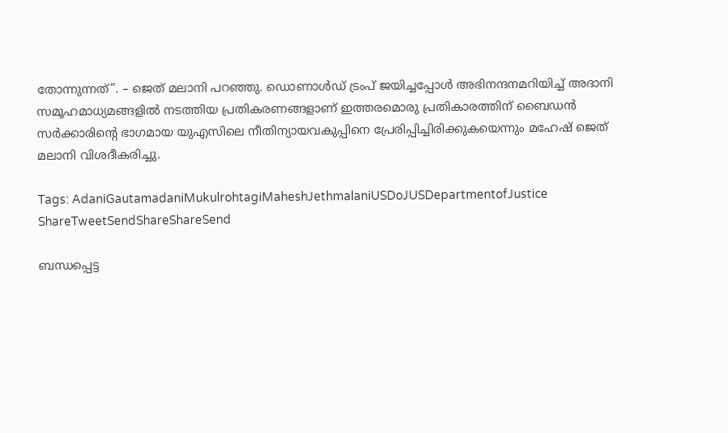തോന്നുന്നത്”. – ജെത് മലാനി പറഞ്ഞു. ഡൊണാള്‍ഡ് ട്രംപ് ജയിച്ചപ്പോള്‍ അഭിനന്ദനമറിയിച്ച് അദാനി സമൂഹമാധ്യമങ്ങളില്‍ നടത്തിയ പ്രതികരണങ്ങളാണ് ഇത്തരമൊരു പ്രതികാരത്തിന് ബൈഡന്‍ സര്‍ക്കാരിന്റെ ഭാഗമായ യുഎസിലെ നീതിന്യായവകുപ്പിനെ പ്രേരിപ്പിച്ചിരിക്കുകയെന്നും മഹേഷ് ജെത് മലാനി വിശദീകരിച്ചു.

Tags: AdaniGautamadaniMukulrohtagiMaheshJethmalaniUSDoJUSDepartmentofJustice
ShareTweetSendShareShareSend

ബന്ധപ്പെട്ട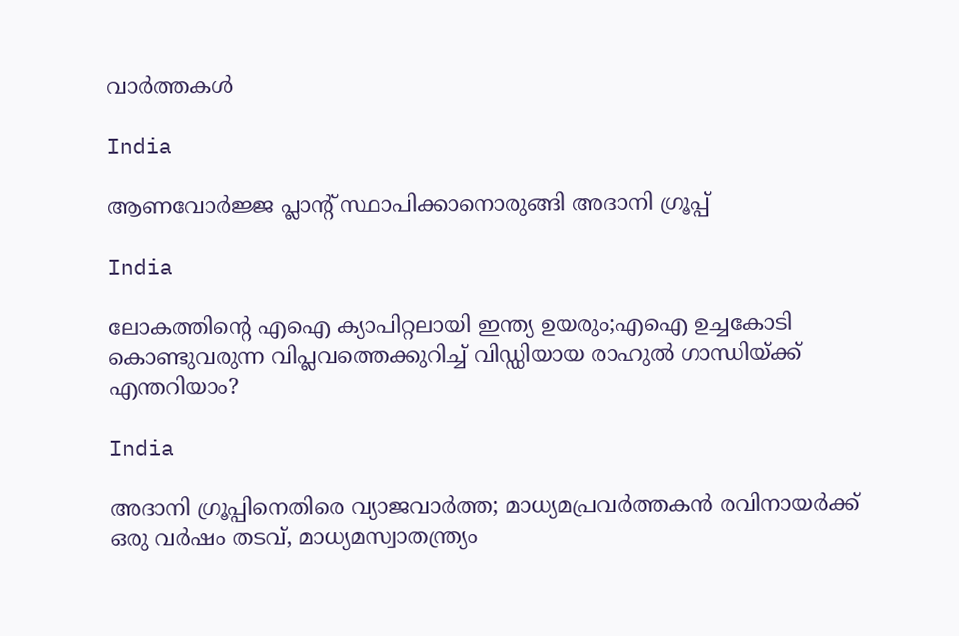വാര്‍ത്തകള്‍

India

ആണവോർജ്ജ പ്ലാന്‍റ് സ്ഥാപിക്കാനൊരുങ്ങി അദാനി ഗ്രൂപ്പ്

India

ലോകത്തിന്റെ എഐ ക്യാപിറ്റലായി ഇന്ത്യ ഉയരും;എഐ ഉച്ചകോടി കൊണ്ടുവരുന്ന വിപ്ലവത്തെക്കുറിച്ച് വിഡ്ഡിയായ രാഹുല്‍ ഗാന്ധിയ്‌ക്ക് എന്തറിയാം?

India

അദാനി ഗ്രൂപ്പിനെതിരെ വ്യാജവാര്‍ത്ത; മാധ്യമപ്രവര്‍ത്തകന്‍ രവിനായര്‍ക്ക് ഒരു വര്‍ഷം തടവ്, മാധ്യമസ്വാതന്ത്ര്യം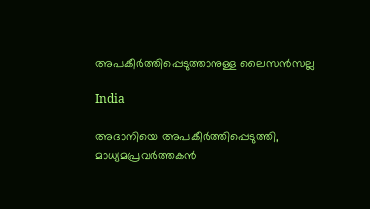അപകീര്‍ത്തിപ്പെടുത്താനുള്ള ലൈസന്‍സല്ല

India

അദാനിയെ അപകീര്‍ത്തിപ്പെടുത്തി, മാധ്യമപ്രവര്‍ത്തകന്‍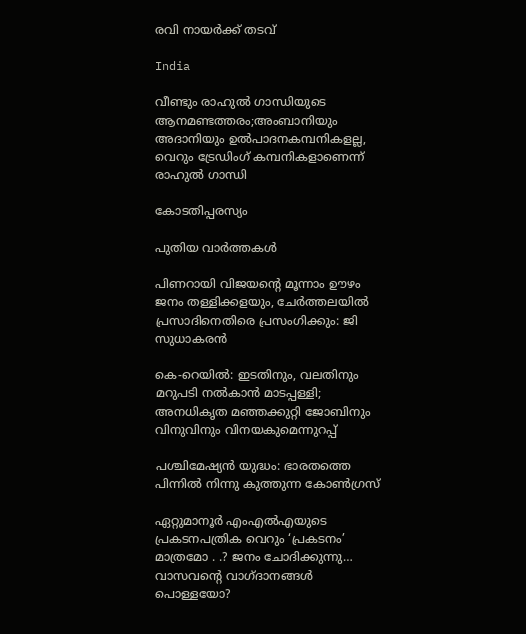രവി നായര്‍ക്ക് തടവ്

India

വീണ്ടും രാഹുല്‍ ഗാന്ധിയുടെ ആനമണ്ടത്തരം;അംബാനിയും അദാനിയും ഉല്‍പാദനകമ്പനികളല്ല, വെറും ട്രേഡിംഗ് കമ്പനികളാണെന്ന് രാഹുല്‍ ഗാന്ധി

കോടതിപ്പരസ്യം

പുതിയ വാര്‍ത്തകള്‍

പിണറായി വിജയന്റെ മൂന്നാം ഊഴം ജനം തള്ളിക്കളയും, ചേർത്തലയിൽ പ്രസാദിനെതിരെ പ്രസംഗിക്കും: ജി സുധാകരൻ

കെ-റെയില്‍: ഇടതിനും, വലതിനും മറുപടി നല്‍കാന്‍ മാടപ്പള്ളി; അനധികൃത മഞ്ഞക്കുറ്റി ജോബിനും വിനുവിനും വിനയകുമെന്നുറപ്പ്

പശ്ചിമേഷ്യന്‍ യുദ്ധം: ഭാരതത്തെ പിന്നില്‍ നിന്നു കുത്തുന്ന കോണ്‍ഗ്രസ്

ഏറ്റുമാനൂര്‍ എംഎല്‍എയുടെ പ്രകടനപത്രിക വെറും ‘പ്രകടനം’ മാത്രമോ . .? ജനം ചോദിക്കുന്നു… വാസവന്റെ വാഗ്ദാനങ്ങള്‍ പൊള്ളയോ?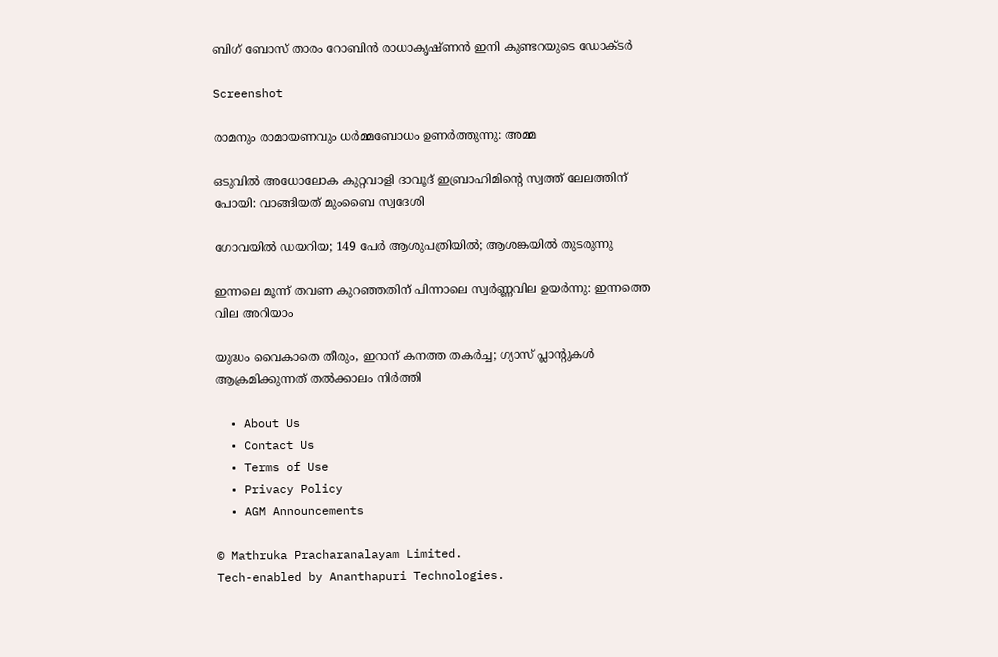ബിഗ് ബോസ് താരം റോബിന്‍ രാധാകൃഷ്ണൻ ഇനി കുണ്ടറയുടെ ഡോക്ടര്‍

Screenshot

രാമനും രാമായണവും ധർമ്മബോധം ഉണർത്തുന്നു: അമ്മ

ഒടുവിൽ അധോലോക കുറ്റവാളി ദാവൂദ് ഇബ്രാഹിമിന്റെ സ്വത്ത് ലേലത്തിന് പോയി: വാങ്ങിയത് മുംബൈ സ്വദേശി

ഗോവയിൽ ഡയറിയ; 149 പേർ ആശുപത്രിയിൽ; ആശങ്കയിൽ തുടരുന്നു

ഇന്നലെ മൂന്ന് തവണ കുറഞ്ഞതിന് പിന്നാലെ സ്വർണ്ണവില ഉയർന്നു: ഇന്നത്തെ വില അറിയാം

യുദ്ധം വൈകാതെ തീരും, ഇറാന് കനത്ത തകർച്ച; ഗ്യാസ് പ്ലാന്റുകൾ ആക്രമിക്കുന്നത് തൽക്കാലം നിർത്തി

  • About Us
  • Contact Us
  • Terms of Use
  • Privacy Policy
  • AGM Announcements

© Mathruka Pracharanalayam Limited.
Tech-enabled by Ananthapuri Technologies.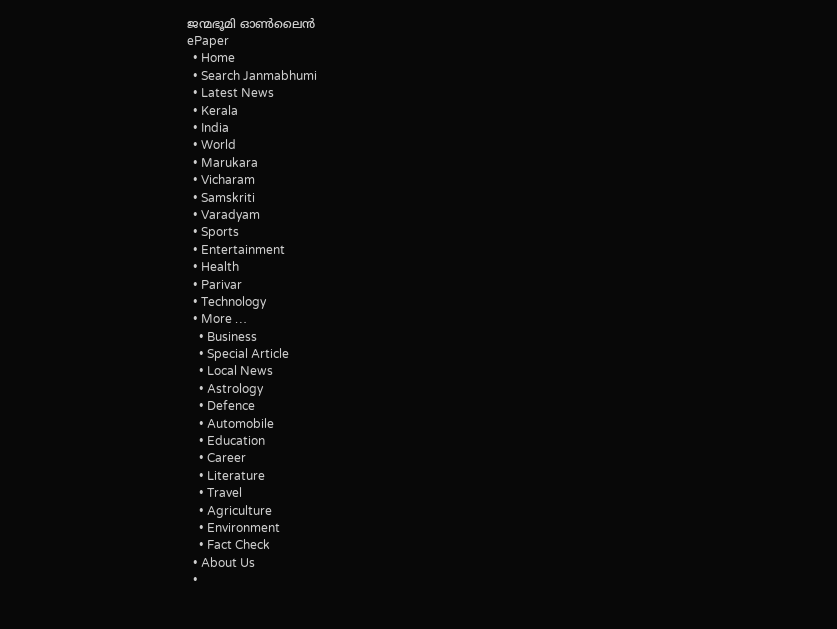ജന്മഭൂമി ഓണ്‍ലൈന്‍
ePaper
  • Home
  • Search Janmabhumi
  • Latest News
  • Kerala
  • India
  • World
  • Marukara
  • Vicharam
  • Samskriti
  • Varadyam
  • Sports
  • Entertainment
  • Health
  • Parivar
  • Technology
  • More …
    • Business
    • Special Article
    • Local News
    • Astrology
    • Defence
    • Automobile
    • Education
    • Career
    • Literature
    • Travel
    • Agriculture
    • Environment
    • Fact Check
  • About Us
  •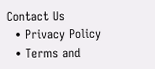Contact Us
  • Privacy Policy
  • Terms and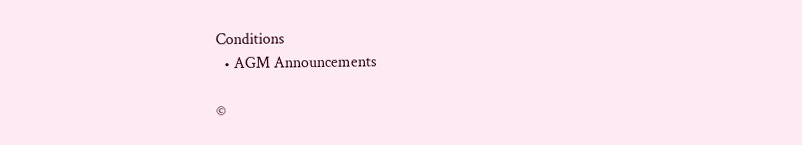Conditions
  • AGM Announcements

©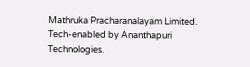Mathruka Pracharanalayam Limited.
Tech-enabled by Ananthapuri Technologies.